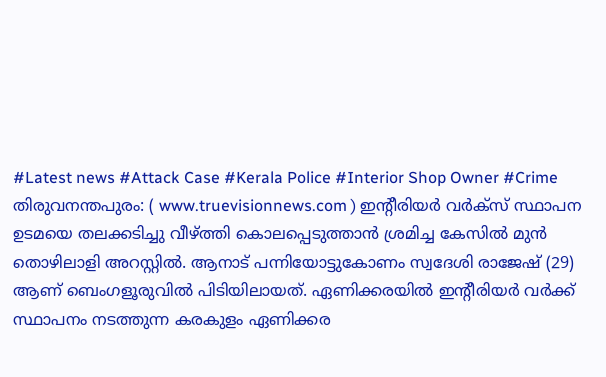#Latest news #Attack Case #Kerala Police #Interior Shop Owner #Crime
തിരുവനന്തപുരം: ( www.truevisionnews.com ) ഇന്റീരിയർ വർക്സ് സ്ഥാപന ഉടമയെ തലക്കടിച്ചു വീഴ്ത്തി കൊലപ്പെടുത്താൻ ശ്രമിച്ച കേസിൽ മുൻ തൊഴിലാളി അറസ്റ്റിൽ. ആനാട് പന്നിയോട്ടുകോണം സ്വദേശി രാജേഷ് (29) ആണ് ബെംഗളൂരുവിൽ പിടിയിലായത്. ഏണിക്കരയിൽ ഇന്റീരിയർ വർക്ക് സ്ഥാപനം നടത്തുന്ന കരകുളം ഏണിക്കര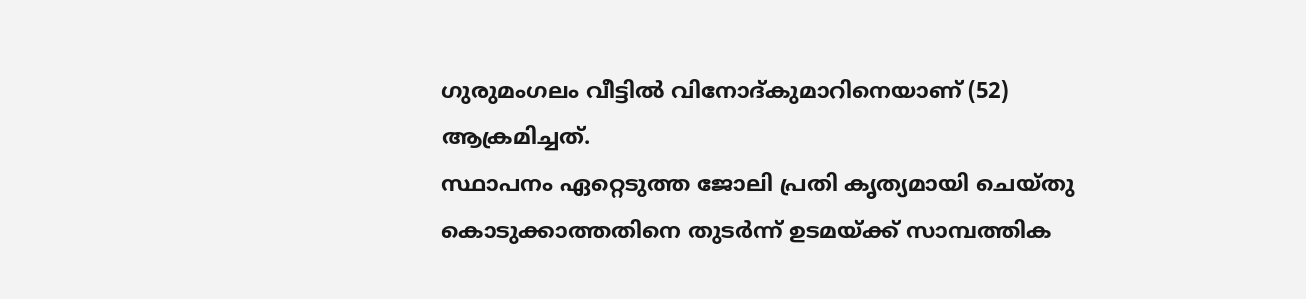ഗുരുമംഗലം വീട്ടിൽ വിനോദ്കുമാറിനെയാണ് (52) ആക്രമിച്ചത്.
സ്ഥാപനം ഏറ്റെടുത്ത ജോലി പ്രതി കൃത്യമായി ചെയ്തു കൊടുക്കാത്തതിനെ തുടർന്ന് ഉടമയ്ക്ക് സാമ്പത്തിക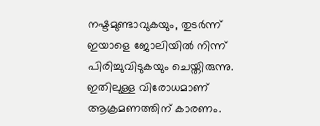നഷ്ടമുണ്ടാവുകയും, തുടർന്ന് ഇയാളെ ജോലിയിൽ നിന്ന് പിരിച്ചുവിടുകയും ചെയ്തിരുന്നു. ഇതിലുള്ള വിരോധമാണ് ആക്രമണത്തിന് കാരണം.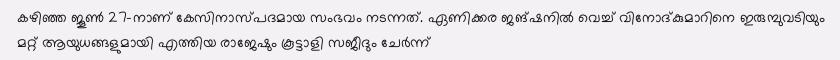കഴിഞ്ഞ ജൂൺ 27-നാണ് കേസിനാസ്പദമായ സംഭവം നടന്നത്. ഏണിക്കര ജങ്ഷനിൽ വെച്ച് വിനോദ്കുമാറിനെ ഇരുമ്പുവടിയും മറ്റ് ആയുധങ്ങളുമായി എത്തിയ രാജേഷും കൂട്ടാളി സജീദും ചേർന്ന്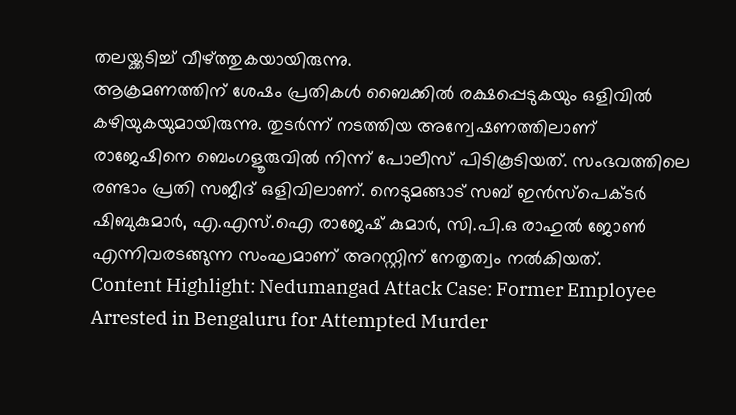തലയ്ക്കടിച്ച് വീഴ്ത്തുകയായിരുന്നു.
ആക്രമണത്തിന് ശേഷം പ്രതികൾ ബൈക്കിൽ രക്ഷപ്പെടുകയും ഒളിവിൽ കഴിയുകയുമായിരുന്നു. തുടർന്ന് നടത്തിയ അന്വേഷണത്തിലാണ് രാജേഷിനെ ബെംഗളൂരുവിൽ നിന്ന് പോലീസ് പിടികൂടിയത്. സംഭവത്തിലെ രണ്ടാം പ്രതി സജീദ് ഒളിവിലാണ്. നെടുമങ്ങാട് സബ് ഇൻസ്പെക്ടർ ഷിബുകുമാർ, എ.എസ്.ഐ രാജേഷ് കുമാർ, സി.പി.ഒ രാഹുൽ ജോൺ എന്നിവരടങ്ങുന്ന സംഘമാണ് അറസ്റ്റിന് നേതൃത്വം നൽകിയത്.
Content Highlight: Nedumangad Attack Case: Former Employee Arrested in Bengaluru for Attempted Murder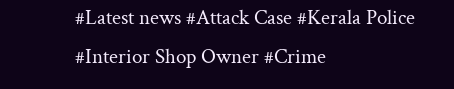#Latest news #Attack Case #Kerala Police #Interior Shop Owner #Crime